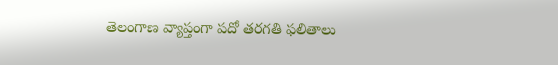తెలంగాణ వ్యాప్తంగా పదో తరగతి ఫలితాలు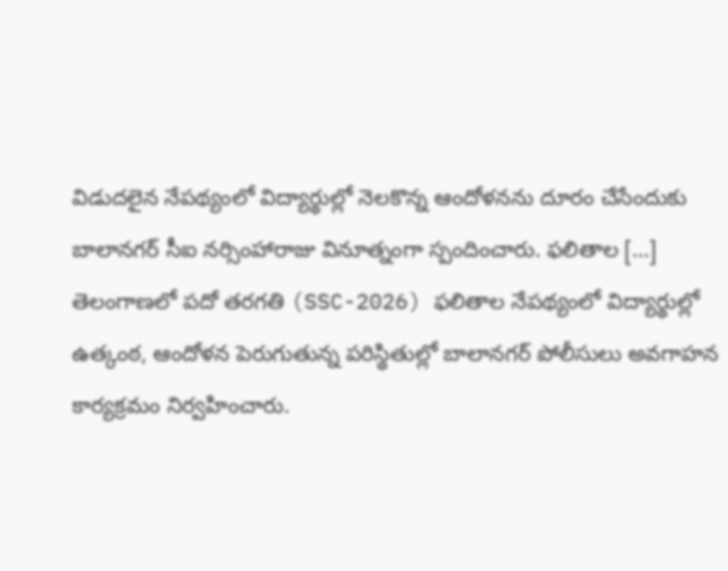విడుదలైన నేపథ్యంలో విద్యార్థుల్లో నెలకొన్న ఆందోళనను దూరం చేసేందుకు బాలానగర్ సీఐ నర్సింహారాజు వినూత్నంగా స్పందించారు. ఫలితాల […]
తెలంగాణలో పదో తరగతి (SSC-2026) ఫలితాల నేపథ్యంలో విద్యార్థుల్లో ఉత్కంఠ, ఆందోళన పెరుగుతున్న పరిస్థితుల్లో బాలానగర్ పోలీసులు అవగాహన కార్యక్రమం నిర్వహించారు.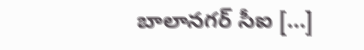బాలానగర్ సీఐ […]